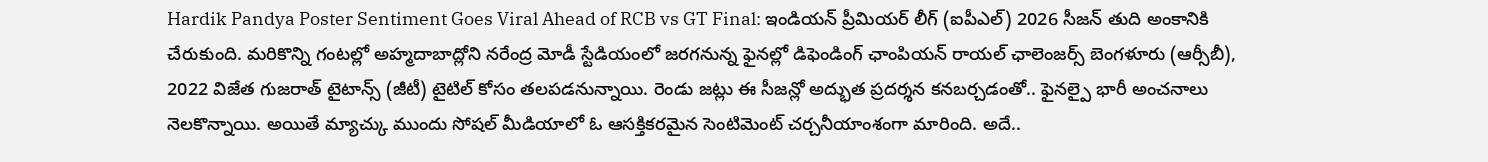Hardik Pandya Poster Sentiment Goes Viral Ahead of RCB vs GT Final: ఇండియన్ ప్రీమియర్ లీగ్ (ఐపీఎల్) 2026 సీజన్ తుది అంకానికి చేరుకుంది. మరికొన్ని గంటల్లో అహ్మదాబాద్లోని నరేంద్ర మోడీ స్టేడియంలో జరగనున్న ఫైనల్లో డిఫెండింగ్ ఛాంపియన్ రాయల్ ఛాలెంజర్స్ బెంగళూరు (ఆర్సీబీ), 2022 విజేత గుజరాత్ టైటాన్స్ (జీటీ) టైటిల్ కోసం తలపడనున్నాయి. రెండు జట్లు ఈ సీజన్లో అద్భుత ప్రదర్శన కనబర్చడంతో.. ఫైనల్పై భారీ అంచనాలు నెలకొన్నాయి. అయితే మ్యాచ్కు ముందు సోషల్ మీడియాలో ఓ ఆసక్తికరమైన సెంటిమెంట్ చర్చనీయాంశంగా మారింది. అదే..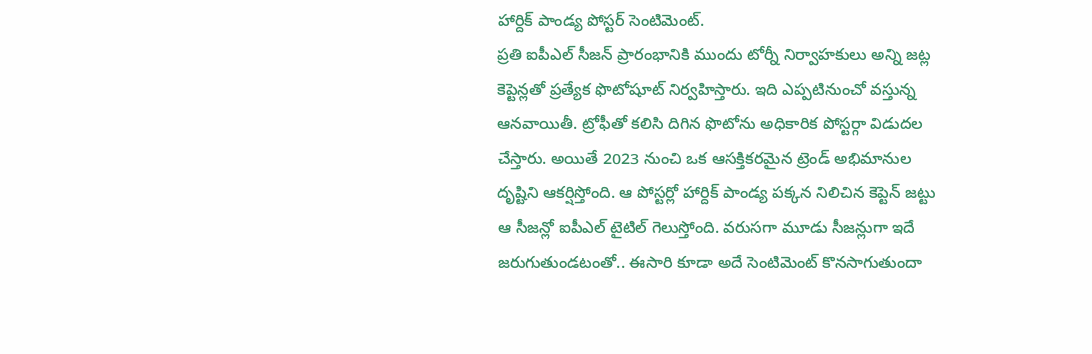హార్దిక్ పాండ్య పోస్టర్ సెంటిమెంట్.
ప్రతి ఐపీఎల్ సీజన్ ప్రారంభానికి ముందు టోర్నీ నిర్వాహకులు అన్ని జట్ల కెప్టెన్లతో ప్రత్యేక ఫొటోషూట్ నిర్వహిస్తారు. ఇది ఎప్పటినుంచో వస్తున్న ఆనవాయితీ. ట్రోఫీతో కలిసి దిగిన ఫొటోను అధికారిక పోస్టర్గా విడుదల చేస్తారు. అయితే 2023 నుంచి ఒక ఆసక్తికరమైన ట్రెండ్ అభిమానుల దృష్టిని ఆకర్షిస్తోంది. ఆ పోస్టర్లో హార్దిక్ పాండ్య పక్కన నిలిచిన కెప్టెన్ జట్టు ఆ సీజన్లో ఐపీఎల్ టైటిల్ గెలుస్తోంది. వరుసగా మూడు సీజన్లుగా ఇదే జరుగుతుండటంతో.. ఈసారి కూడా అదే సెంటిమెంట్ కొనసాగుతుందా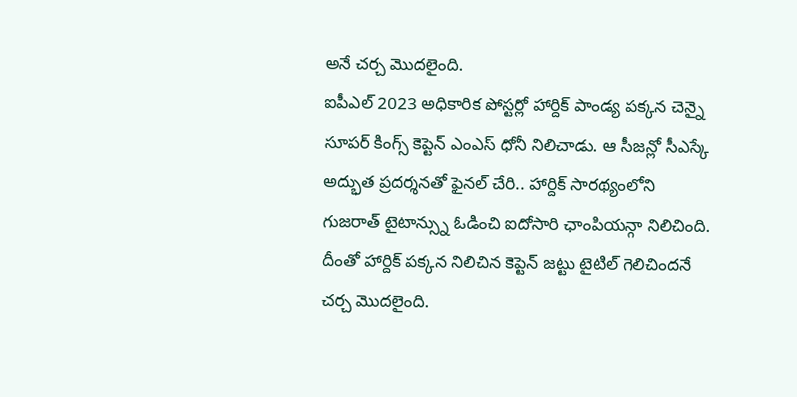అనే చర్చ మొదలైంది.
ఐపీఎల్ 2023 అధికారిక పోస్టర్లో హార్దిక్ పాండ్య పక్కన చెన్నై సూపర్ కింగ్స్ కెప్టెన్ ఎంఎస్ ధోనీ నిలిచాడు. ఆ సీజన్లో సీఎస్కే అద్భుత ప్రదర్శనతో ఫైనల్ చేరి.. హార్దిక్ సారథ్యంలోని గుజరాత్ టైటాన్స్ను ఓడించి ఐదోసారి ఛాంపియన్గా నిలిచింది. దీంతో హార్దిక్ పక్కన నిలిచిన కెప్టెన్ జట్టు టైటిల్ గెలిచిందనే చర్చ మొదలైంది.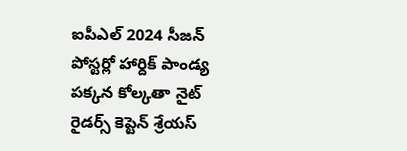ఐపీఎల్ 2024 సీజన్ పోస్టర్లో హార్దిక్ పాండ్య పక్కన కోల్కతా నైట్ రైడర్స్ కెప్టెన్ శ్రేయస్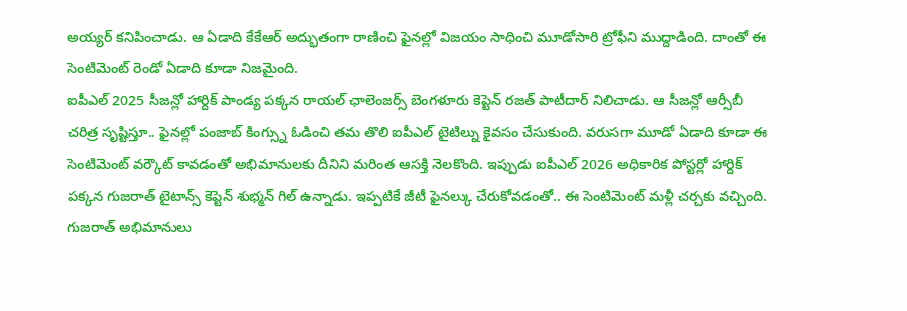అయ్యర్ కనిపించాడు. ఆ ఏడాది కేకేఆర్ అద్భుతంగా రాణించి ఫైనల్లో విజయం సాధించి మూడోసారి ట్రోఫీని ముద్దాడింది. దాంతో ఈ సెంటిమెంట్ రెండో ఏడాది కూడా నిజమైంది.
ఐపీఎల్ 2025 సీజన్లో హార్దిక్ పాండ్య పక్కన రాయల్ ఛాలెంజర్స్ బెంగళూరు కెప్టెన్ రజత్ పాటీదార్ నిలిచాడు. ఆ సీజన్లో ఆర్సీబీ చరిత్ర సృష్టిస్తూ.. ఫైనల్లో పంజాబ్ కింగ్స్ను ఓడించి తమ తొలి ఐపీఎల్ టైటిల్ను కైవసం చేసుకుంది. వరుసగా మూడో ఏడాది కూడా ఈ సెంటిమెంట్ వర్కౌట్ కావడంతో అభిమానులకు దీనిని మరింత ఆసక్తి నెలకొంది. ఇప్పుడు ఐపీఎల్ 2026 అధికారిక పోస్టర్లో హార్దిక్ పక్కన గుజరాత్ టైటాన్స్ కెప్టెన్ శుభ్మన్ గిల్ ఉన్నాడు. ఇప్పటికే జీటీ ఫైనల్కు చేరుకోవడంతో.. ఈ సెంటిమెంట్ మళ్లీ చర్చకు వచ్చింది.
గుజరాత్ అభిమానులు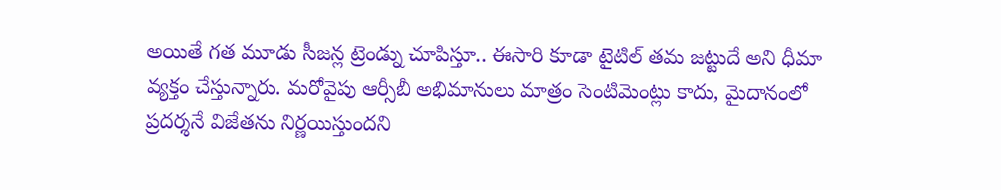అయితే గత మూడు సీజన్ల ట్రెండ్ను చూపిస్తూ.. ఈసారి కూడా టైటిల్ తమ జట్టుదే అని ధీమా వ్యక్తం చేస్తున్నారు. మరోవైపు ఆర్సీబీ అభిమానులు మాత్రం సెంటిమెంట్లు కాదు, మైదానంలో ప్రదర్శనే విజేతను నిర్ణయిస్తుందని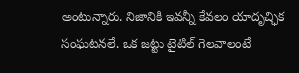అంటున్నారు. నిజానికి ఇవన్నీ కేవలం యాదృచ్ఛిక సంఘటనలే. ఒక జట్టు టైటిల్ గెలవాలంటే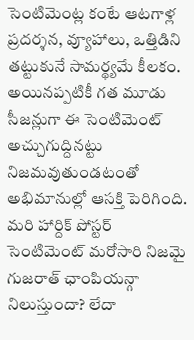సెంటిమెంట్ల కంటే ఆటగాళ్ల ప్రదర్శన, వ్యూహాలు, ఒత్తిడిని తట్టుకునే సామర్థ్యమే కీలకం. అయినప్పటికీ గత మూడు సీజన్లుగా ఈ సెంటిమెంట్ అచ్చుగుద్దినట్టు నిజమవుతుండటంతో అభిమానుల్లో ఆసక్తి పెరిగింది. మరి హార్దిక్ పోస్టర్ సెంటిమెంట్ మరోసారి నిజమై గుజరాత్ ఛాంపియన్గా నిలుస్తుందా? లేదా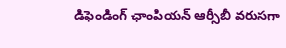డిఫెండింగ్ ఛాంపియన్ ఆర్సీబీ వరుసగా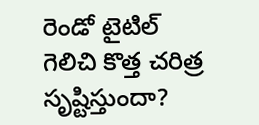రెండో టైటిల్ గెలిచి కొత్త చరిత్ర సృష్టిస్తుందా?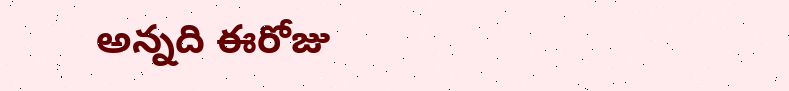అన్నది ఈరోజు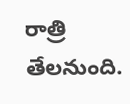రాత్రి తేలనుంది.